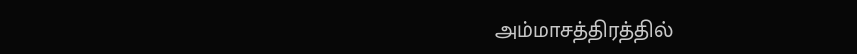அம்மாசத்திரத்தில்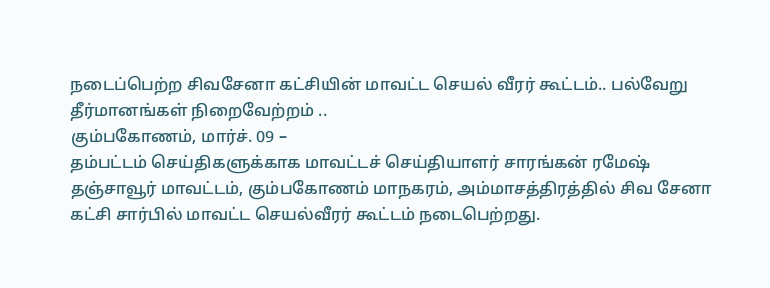நடைப்பெற்ற சிவசேனா கட்சியின் மாவட்ட செயல் வீரர் கூட்டம்.. பல்வேறு தீர்மானங்கள் நிறைவேற்றம் ..
கும்பகோணம், மார்ச். 09 –
தம்பட்டம் செய்திகளுக்காக மாவட்டச் செய்தியாளர் சாரங்கன் ரமேஷ்
தஞ்சாவூர் மாவட்டம், கும்பகோணம் மாநகரம், அம்மாசத்திரத்தில் சிவ சேனா கட்சி சார்பில் மாவட்ட செயல்வீரர் கூட்டம் நடைபெற்றது.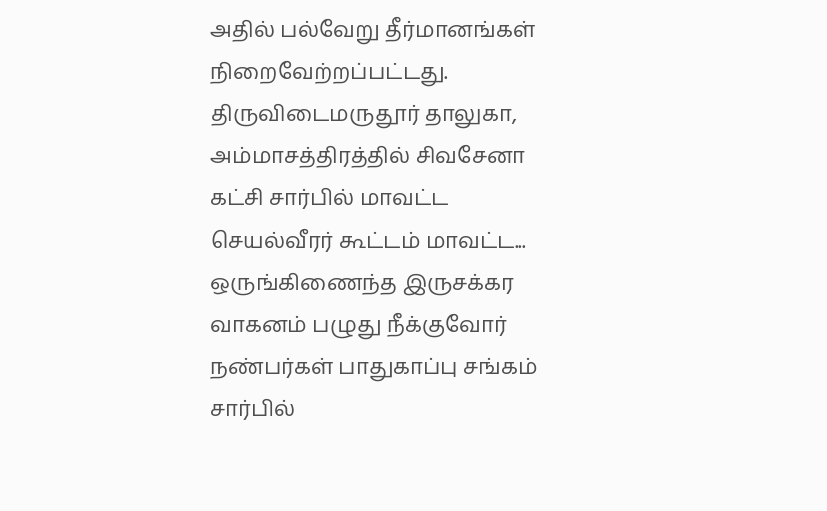அதில் பல்வேறு தீர்மானங்கள் நிறைவேற்றப்பட்டது.
திருவிடைமருதூர் தாலுகா, அம்மாசத்திரத்தில் சிவசேனா கட்சி சார்பில் மாவட்ட செயல்வீரர் கூட்டம் மாவட்ட...
ஒருங்கிணைந்த இருசக்கர வாகனம் பழுது நீக்குவோர் நண்பர்கள் பாதுகாப்பு சங்கம் சார்பில்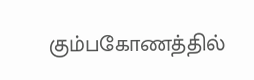கும்பகோணத்தில்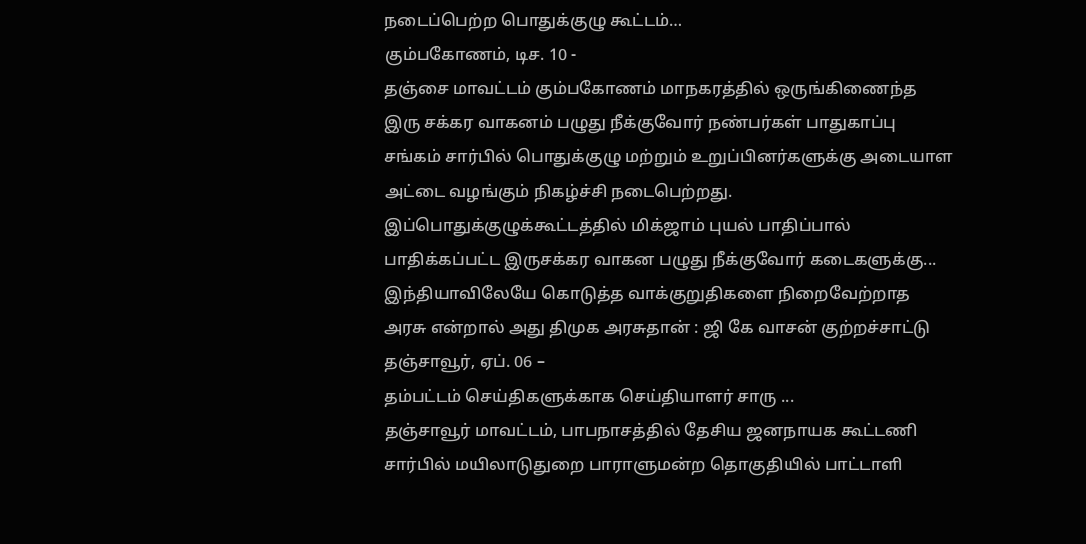நடைப்பெற்ற பொதுக்குழு கூட்டம்…
கும்பகோணம், டிச. 10 -
தஞ்சை மாவட்டம் கும்பகோணம் மாநகரத்தில் ஒருங்கிணைந்த இரு சக்கர வாகனம் பழுது நீக்குவோர் நண்பர்கள் பாதுகாப்பு சங்கம் சார்பில் பொதுக்குழு மற்றும் உறுப்பினர்களுக்கு அடையாள அட்டை வழங்கும் நிகழ்ச்சி நடைபெற்றது.
இப்பொதுக்குழுக்கூட்டத்தில் மிக்ஜாம் புயல் பாதிப்பால் பாதிக்கப்பட்ட இருசக்கர வாகன பழுது நீக்குவோர் கடைகளுக்கு...
இந்தியாவிலேயே கொடுத்த வாக்குறுதிகளை நிறைவேற்றாத அரசு என்றால் அது திமுக அரசுதான் : ஜி கே வாசன் குற்றச்சாட்டு
தஞ்சாவூர், ஏப். 06 –
தம்பட்டம் செய்திகளுக்காக செய்தியாளர் சாரு ...
தஞ்சாவூர் மாவட்டம், பாபநாசத்தில் தேசிய ஜனநாயக கூட்டணி சார்பில் மயிலாடுதுறை பாராளுமன்ற தொகுதியில் பாட்டாளி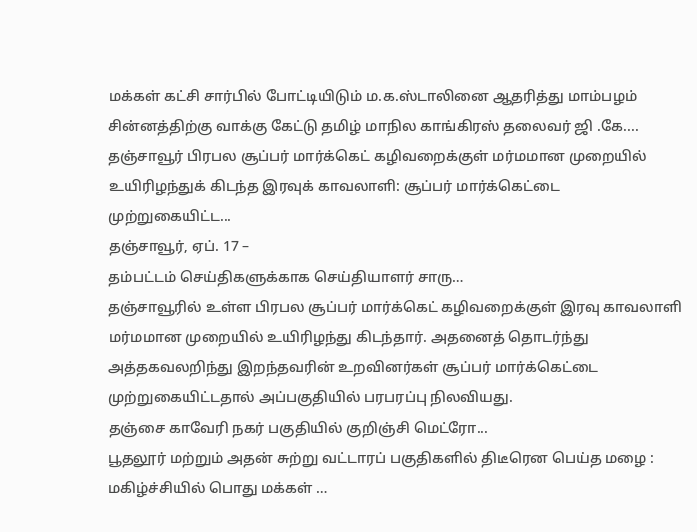மக்கள் கட்சி சார்பில் போட்டியிடும் ம.க.ஸ்டாலினை ஆதரித்து மாம்பழம் சின்னத்திற்கு வாக்கு கேட்டு தமிழ் மாநில காங்கிரஸ் தலைவர் ஜி .கே....
தஞ்சாவூர் பிரபல சூப்பர் மார்க்கெட் கழிவறைக்குள் மர்மமான முறையில் உயிரிழந்துக் கிடந்த இரவுக் காவலாளி: சூப்பர் மார்க்கெட்டை முற்றுகையிட்ட...
தஞ்சாவூர், ஏப். 17 –
தம்பட்டம் செய்திகளுக்காக செய்தியாளர் சாரு…
தஞ்சாவூரில் உள்ள பிரபல சூப்பர் மார்க்கெட் கழிவறைக்குள் இரவு காவலாளி மர்மமான முறையில் உயிரிழந்து கிடந்தார். அதனைத் தொடர்ந்து அத்தகவலறிந்து இறந்தவரின் உறவினர்கள் சூப்பர் மார்க்கெட்டை முற்றுகையிட்டதால் அப்பகுதியில் பரபரப்பு நிலவியது.
தஞ்சை காவேரி நகர் பகுதியில் குறிஞ்சி மெட்ரோ...
பூதலூர் மற்றும் அதன் சுற்று வட்டாரப் பகுதிகளில் திடீரென பெய்த மழை : மகிழ்ச்சியில் பொது மக்கள் …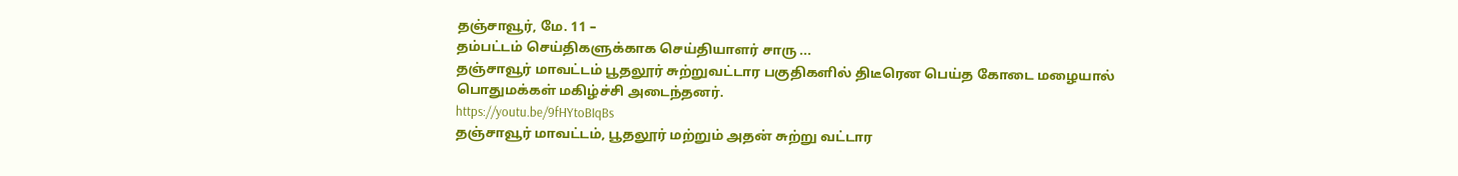தஞ்சாவூர், மே. 11 –
தம்பட்டம் செய்திகளுக்காக செய்தியாளர் சாரு ...
தஞ்சாவூர் மாவட்டம் பூதலூர் சுற்றுவட்டார பகுதிகளில் திடீரென பெய்த கோடை மழையால் பொதுமக்கள் மகிழ்ச்சி அடைந்தனர்.
https://youtu.be/9fHYtoBIqBs
தஞ்சாவூர் மாவட்டம், பூதலூர் மற்றும் அதன் சுற்று வட்டார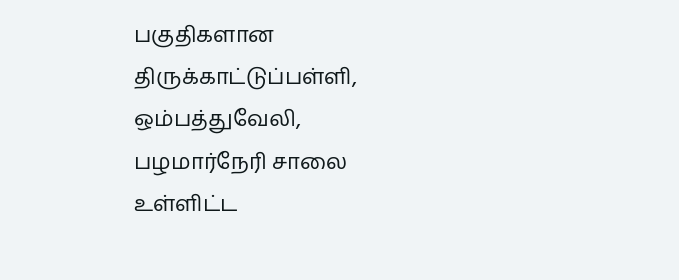பகுதிகளான திருக்காட்டுப்பள்ளி, ஒம்பத்துவேலி, பழமார்நேரி சாலை உள்ளிட்ட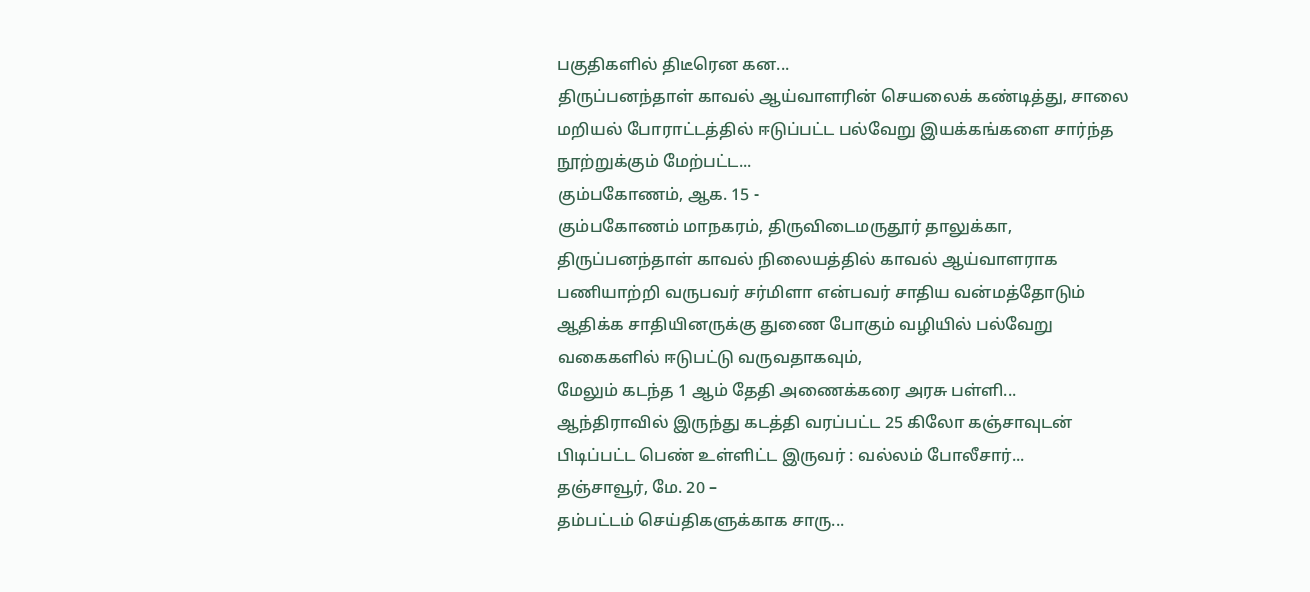பகுதிகளில் திடீரென கன...
திருப்பனந்தாள் காவல் ஆய்வாளரின் செயலைக் கண்டித்து, சாலை மறியல் போராட்டத்தில் ஈடுப்பட்ட பல்வேறு இயக்கங்களை சார்ந்த நூற்றுக்கும் மேற்பட்ட...
கும்பகோணம், ஆக. 15 -
கும்பகோணம் மாநகரம், திருவிடைமருதூர் தாலுக்கா, திருப்பனந்தாள் காவல் நிலையத்தில் காவல் ஆய்வாளராக பணியாற்றி வருபவர் சர்மிளா என்பவர் சாதிய வன்மத்தோடும் ஆதிக்க சாதியினருக்கு துணை போகும் வழியில் பல்வேறு வகைகளில் ஈடுபட்டு வருவதாகவும்,
மேலும் கடந்த 1 ஆம் தேதி அணைக்கரை அரசு பள்ளி...
ஆந்திராவில் இருந்து கடத்தி வரப்பட்ட 25 கிலோ கஞ்சாவுடன் பிடிப்பட்ட பெண் உள்ளிட்ட இருவர் : வல்லம் போலீசார்...
தஞ்சாவூர், மே. 20 –
தம்பட்டம் செய்திகளுக்காக சாரு...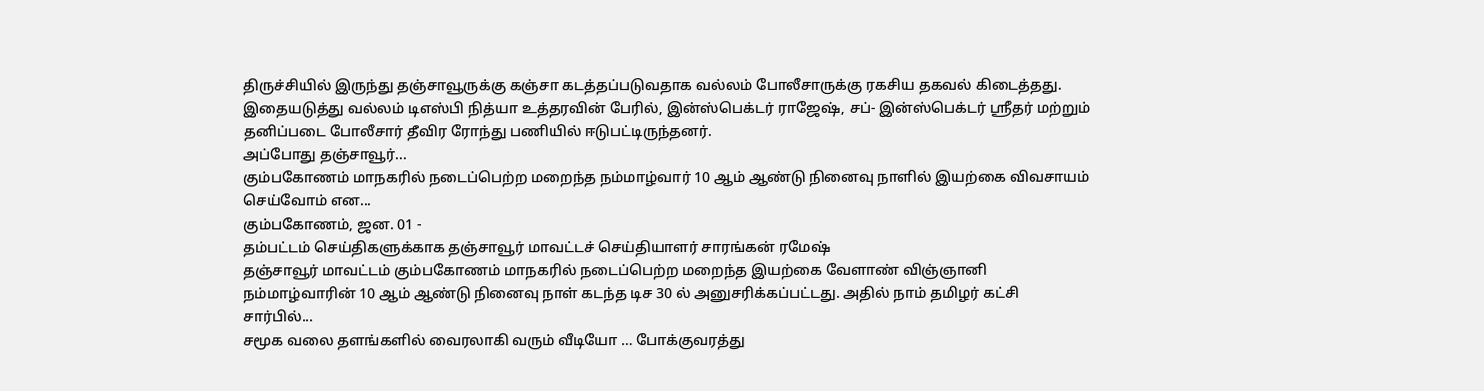திருச்சியில் இருந்து தஞ்சாவூருக்கு கஞ்சா கடத்தப்படுவதாக வல்லம் போலீசாருக்கு ரகசிய தகவல் கிடைத்தது. இதையடுத்து வல்லம் டிஎஸ்பி நித்யா உத்தரவின் பேரில், இன்ஸ்பெக்டர் ராஜேஷ், சப்- இன்ஸ்பெக்டர் ஸ்ரீதர் மற்றும் தனிப்படை போலீசார் தீவிர ரோந்து பணியில் ஈடுபட்டிருந்தனர்.
அப்போது தஞ்சாவூர்...
கும்பகோணம் மாநகரில் நடைப்பெற்ற மறைந்த நம்மாழ்வார் 10 ஆம் ஆண்டு நினைவு நாளில் இயற்கை விவசாயம் செய்வோம் என...
கும்பகோணம், ஜன. 01 -
தம்பட்டம் செய்திகளுக்காக தஞ்சாவூர் மாவட்டச் செய்தியாளர் சாரங்கன் ரமேஷ்
தஞ்சாவூர் மாவட்டம் கும்பகோணம் மாநகரில் நடைப்பெற்ற மறைந்த இயற்கை வேளாண் விஞ்ஞானி நம்மாழ்வாரின் 10 ஆம் ஆண்டு நினைவு நாள் கடந்த டிச 30 ல் அனுசரிக்கப்பட்டது. அதில் நாம் தமிழர் கட்சி சார்பில்...
சமூக வலை தளங்களில் வைரலாகி வரும் வீடியோ … போக்குவரத்து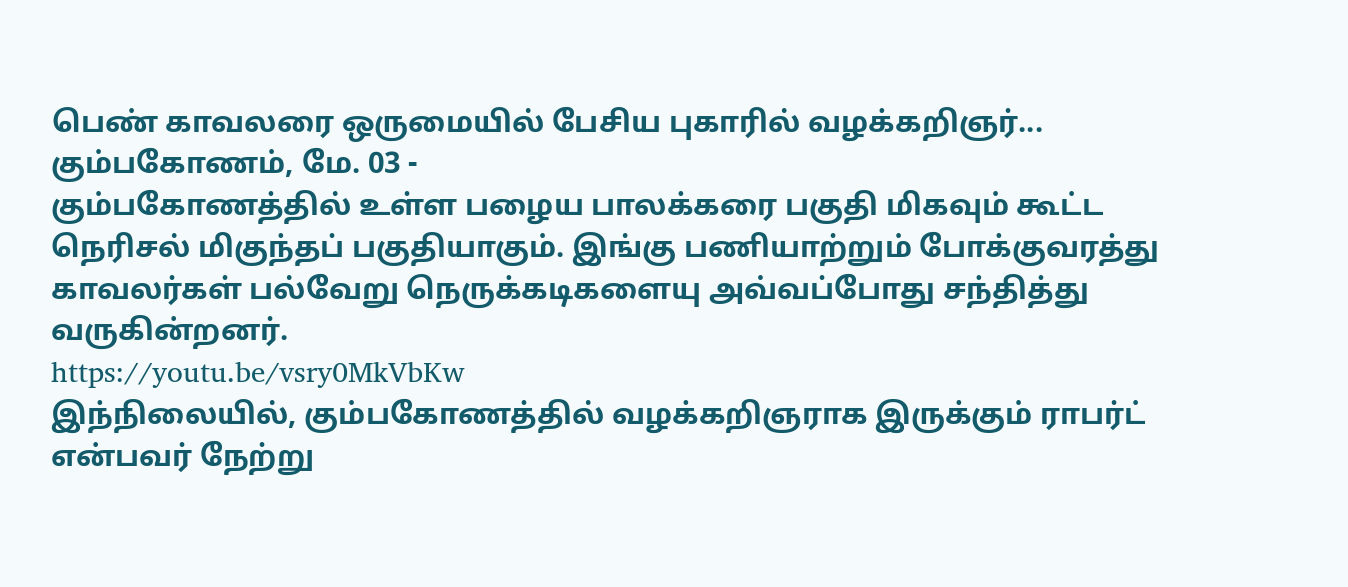பெண் காவலரை ஒருமையில் பேசிய புகாரில் வழக்கறிஞர்...
கும்பகோணம், மே. 03 -
கும்பகோணத்தில் உள்ள பழைய பாலக்கரை பகுதி மிகவும் கூட்ட நெரிசல் மிகுந்தப் பகுதியாகும். இங்கு பணியாற்றும் போக்குவரத்து காவலர்கள் பல்வேறு நெருக்கடிகளையு அவ்வப்போது சந்தித்து வருகின்றனர்.
https://youtu.be/vsry0MkVbKw
இந்நிலையில், கும்பகோணத்தில் வழக்கறிஞராக இருக்கும் ராபர்ட் என்பவர் நேற்று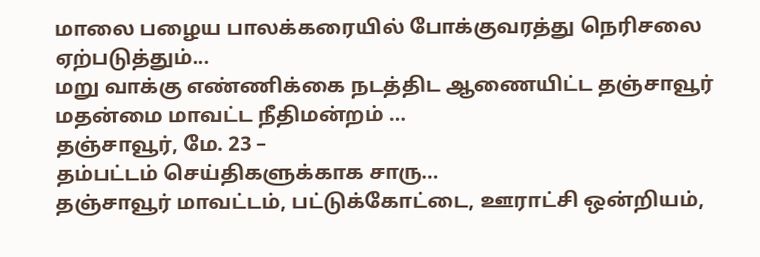மாலை பழைய பாலக்கரையில் போக்குவரத்து நெரிசலை ஏற்படுத்தும்...
மறு வாக்கு எண்ணிக்கை நடத்திட ஆணையிட்ட தஞ்சாவூர் மதன்மை மாவட்ட நீதிமன்றம் …
தஞ்சாவூர், மே. 23 –
தம்பட்டம் செய்திகளுக்காக சாரு…
தஞ்சாவூர் மாவட்டம், பட்டுக்கோட்டை, ஊராட்சி ஒன்றியம்,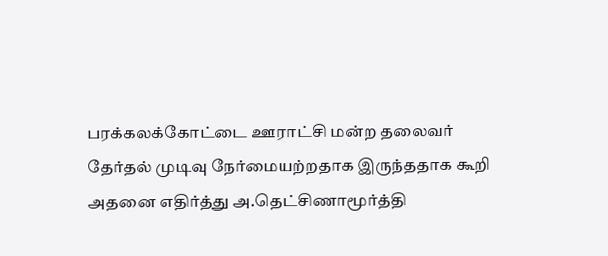பரக்கலக்கோட்டை ஊராட்சி மன்ற தலைவர் தேர்தல் முடிவு நேர்மையற்றதாக இருந்ததாக கூறி அதனை எதிர்த்து அ.தெட்சிணாமூர்த்தி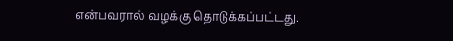என்பவரால் வழக்கு தொடுக்கப்பட்டது.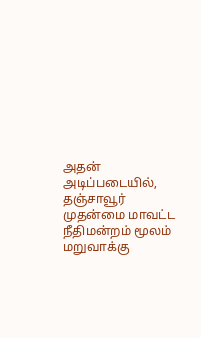அதன் அடிப்படையில், தஞ்சாவூர் முதன்மை மாவட்ட நீதிமன்றம் மூலம் மறுவாக்கு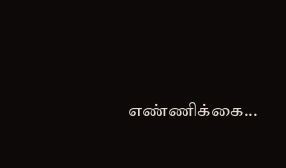எண்ணிக்கை...